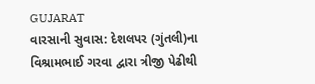GUJARAT
વારસાની સુવાસ: દેશલપર (ગુંતલી)ના વિશ્રામભાઈ ગરવા દ્વારા ત્રીજી પેઢીથી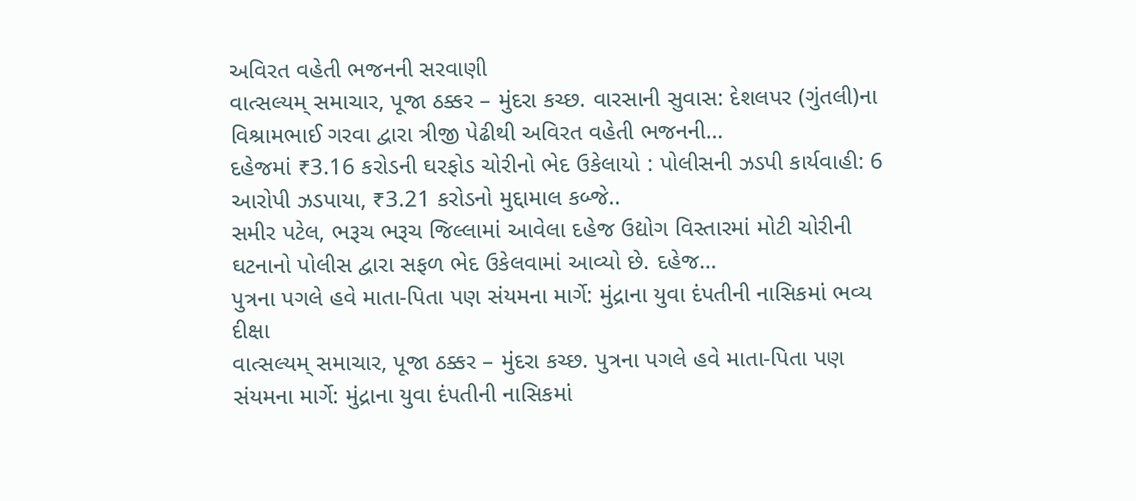અવિરત વહેતી ભજનની સરવાણી
વાત્સલ્યમ્ સમાચાર, પૂજા ઠક્કર – મુંદરા કચ્છ. વારસાની સુવાસ: દેશલપર (ગુંતલી)ના વિશ્રામભાઈ ગરવા દ્વારા ત્રીજી પેઢીથી અવિરત વહેતી ભજનની…
દહેજમાં ₹3.16 કરોડની ઘરફોડ ચોરીનો ભેદ ઉકેલાયો : પોલીસની ઝડપી કાર્યવાહી: 6 આરોપી ઝડપાયા, ₹3.21 કરોડનો મુદ્દામાલ કબ્જે..
સમીર પટેલ, ભરૂચ ભરૂચ જિલ્લામાં આવેલા દહેજ ઉદ્યોગ વિસ્તારમાં મોટી ચોરીની ઘટનાનો પોલીસ દ્વારા સફળ ભેદ ઉકેલવામાં આવ્યો છે. દહેજ…
પુત્રના પગલે હવે માતા-પિતા પણ સંયમના માર્ગે: મુંદ્રાના યુવા દંપતીની નાસિકમાં ભવ્ય દીક્ષા
વાત્સલ્યમ્ સમાચાર, પૂજા ઠક્કર – મુંદરા કચ્છ. પુત્રના પગલે હવે માતા-પિતા પણ સંયમના માર્ગે: મુંદ્રાના યુવા દંપતીની નાસિકમાં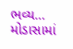ભવ્ય…
મોડાસામાં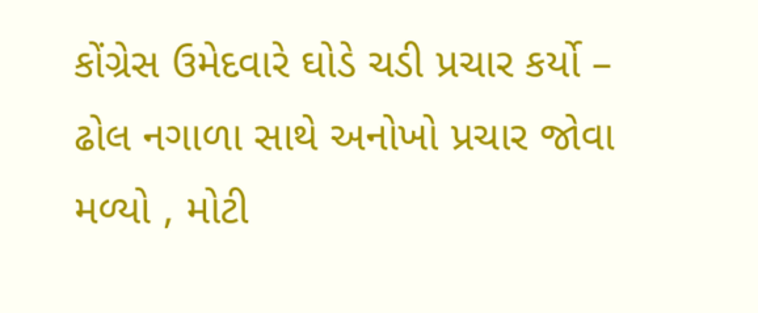કોંગ્રેસ ઉમેદવારે ઘોડે ચડી પ્રચાર કર્યો – ઢોલ નગાળા સાથે અનોખો પ્રચાર જોવા મળ્યો , મોટી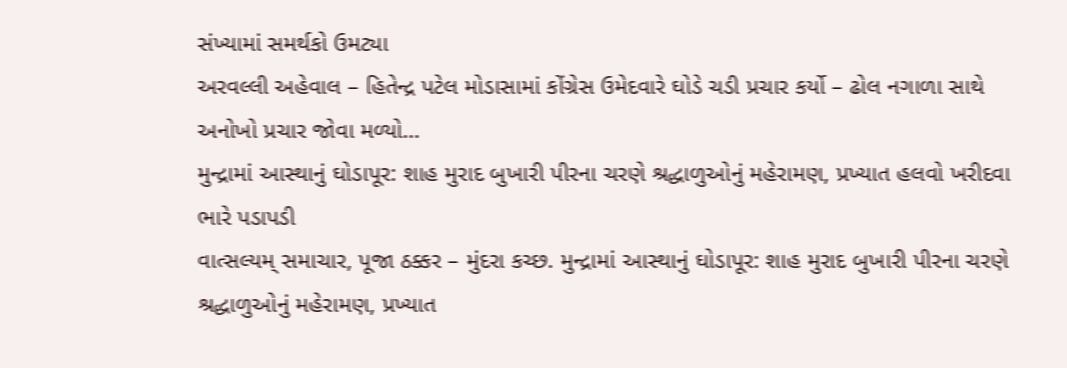સંખ્યામાં સમર્થકો ઉમટ્યા
અરવલ્લી અહેવાલ – હિતેન્દ્ર પટેલ મોડાસામાં કોંગ્રેસ ઉમેદવારે ઘોડે ચડી પ્રચાર કર્યો – ઢોલ નગાળા સાથે અનોખો પ્રચાર જોવા મળ્યો…
મુન્દ્રામાં આસ્થાનું ઘોડાપૂર: શાહ મુરાદ બુખારી પીરના ચરણે શ્રદ્ધાળુઓનું મહેરામણ, પ્રખ્યાત હલવો ખરીદવા ભારે પડાપડી
વાત્સલ્યમ્ સમાચાર, પૂજા ઠક્કર – મુંદરા કચ્છ. મુન્દ્રામાં આસ્થાનું ઘોડાપૂર: શાહ મુરાદ બુખારી પીરના ચરણે શ્રદ્ધાળુઓનું મહેરામણ, પ્રખ્યાત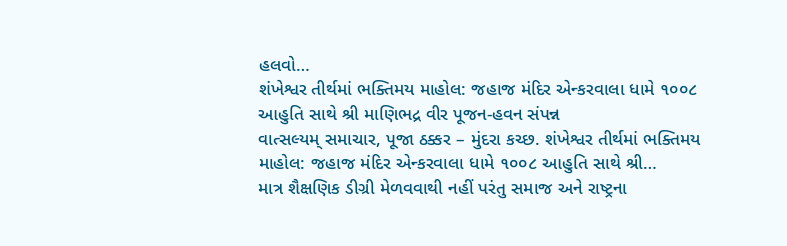હલવો…
શંખેશ્વર તીર્થમાં ભક્તિમય માહોલ: જહાજ મંદિર એન્કરવાલા ધામે ૧૦૦૮ આહુતિ સાથે શ્રી માણિભદ્ર વીર પૂજન-હવન સંપન્ન
વાત્સલ્યમ્ સમાચાર, પૂજા ઠક્કર – મુંદરા કચ્છ. શંખેશ્વર તીર્થમાં ભક્તિમય માહોલ: જહાજ મંદિર એન્કરવાલા ધામે ૧૦૦૮ આહુતિ સાથે શ્રી…
માત્ર શૈક્ષણિક ડીગ્રી મેળવવાથી નહીં પરંતુ સમાજ અને રાષ્ટ્રના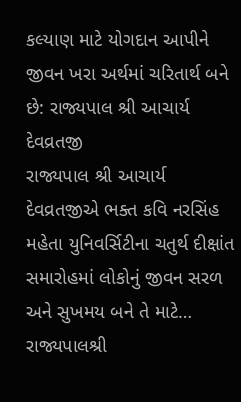કલ્યાણ માટે યોગદાન આપીને જીવન ખરા અર્થમાં ચરિતાર્થ બને છે: રાજ્યપાલ શ્રી આચાર્ય દેવવ્રતજી
રાજ્યપાલ શ્રી આચાર્ય દેવવ્રતજીએ ભક્ત કવિ નરસિંહ મહેતા યુનિવર્સિટીના ચતુર્થ દીક્ષાંત સમારોહમાં લોકોનું જીવન સરળ અને સુખમય બને તે માટે…
રાજ્યપાલશ્રી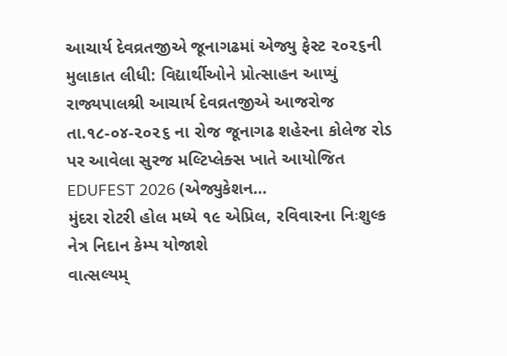આચાર્ય દેવવ્રતજીએ જૂનાગઢમાં એજ્યુ ફેસ્ટ ૨૦૨૬ની મુલાકાત લીધી: વિદ્યાર્થીઓને પ્રોત્સાહન આપ્યું
રાજ્યપાલશ્રી આચાર્ય દેવવ્રતજીએ આજરોજ તા.૧૮-૦૪-૨૦૨૬ ના રોજ જૂનાગઢ શહેરના કોલેજ રોડ પર આવેલા સુરજ મલ્ટિપ્લેક્સ ખાતે આયોજિત EDUFEST 2026 (એજ્યુકેશન…
મુંદરા રોટરી હોલ મધ્યે ૧૯ એપ્રિલ, રવિવારના નિઃશુલ્ક નેત્ર નિદાન કેમ્પ યોજાશે
વાત્સલ્યમ્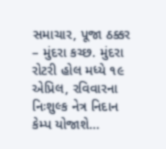સમાચાર, પૂજા ઠક્કર – મુંદરા કચ્છ. મુંદરા રોટરી હોલ મધ્યે ૧૯ એપ્રિલ, રવિવારના નિઃશુલ્ક નેત્ર નિદાન કેમ્પ યોજાશે…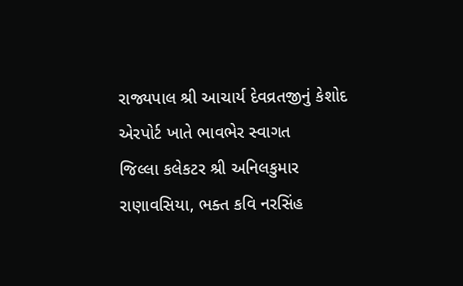રાજ્યપાલ શ્રી આચાર્ય દેવવ્રતજીનું કેશોદ એરપોર્ટ ખાતે ભાવભેર સ્વાગત
જિલ્લા કલેકટર શ્રી અનિલકુમાર રાણાવસિયા, ભક્ત કવિ નરસિંહ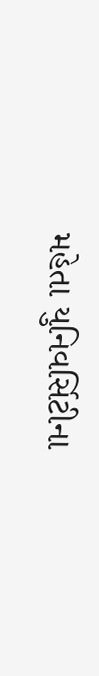મહેતા યુનિવર્સિટીના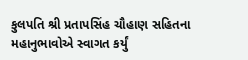કુલપતિ શ્રી પ્રતાપસિંહ ચૌહાણ સહિતના મહાનુભાવોએ સ્વાગત કર્યું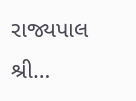રાજ્યપાલ શ્રી…